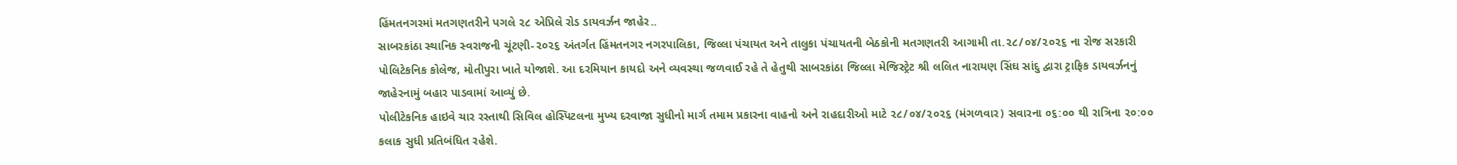હિંમતનગરમાં મતગણતરીને પગલે ૨૮ એપ્રિલે રોડ ડાયવર્ઝન જાહેર..
સાબરકાંઠા સ્થાનિક સ્વરાજની ચૂંટણી-૨૦૨૬ અંતર્ગત હિંમતનગર નગરપાલિકા, જિલ્લા પંચાયત અને તાલુકા પંચાયતની બેઠકોની મતગણતરી આગામી તા.૨૮/૦૪/૨૦૨૬ ના રોજ સરકારી પોલિટેકનિક કોલેજ, મોતીપુરા ખાતે યોજાશે. આ દરમિયાન કાયદો અને વ્યવસ્થા જળવાઈ રહે તે હેતુથી સાબરકાંઠા જિલ્લા મેજિસ્ટ્રેટ શ્રી લલિત નારાયણ સિંઘ સાંદુ દ્વારા ટ્રાફિક ડાયવર્ઝનનું જાહેરનામું બહાર પાડવામાં આવ્યું છે.
પોલીટેકનિક હાઇવે ચાર રસ્તાથી સિવિલ હોસ્પિટલના મુખ્ય દરવાજા સુધીનો માર્ગ તમામ પ્રકારના વાહનો અને રાહદારીઓ માટે ૨૮/૦૪/૨૦૨૬ (મંગળવાર) સવારના ૦૬:૦૦ થી રાત્રિના ૨૦:૦૦ કલાક સુધી પ્રતિબંધિત રહેશે.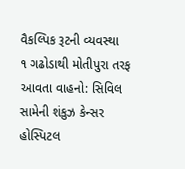વૈકલ્પિક રૂટની વ્યવસ્થા
૧ ગઢોડાથી મોતીપુરા તરફ આવતા વાહનો: સિવિલ સામેની શંકુઝ કેન્સર હોસ્પિટલ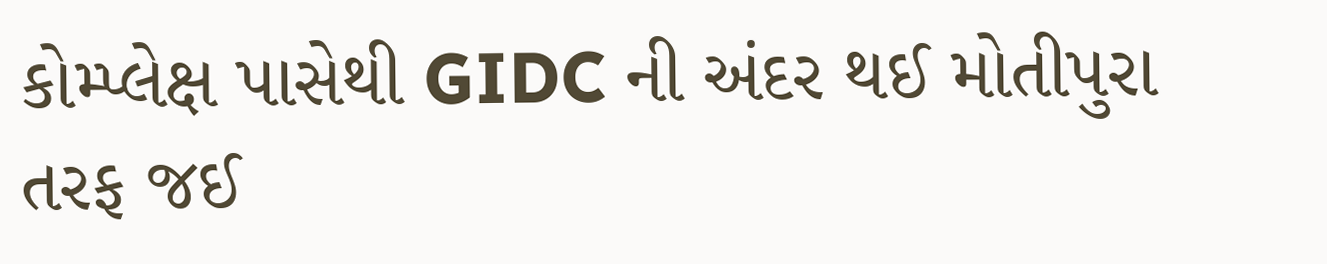કોમ્પ્લેક્ષ પાસેથી GIDC ની અંદર થઈ મોતીપુરા તરફ જઈ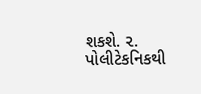શકશે. ૨. પોલીટેકનિકથી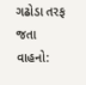ગઢોડા તરફ જતા વાહનો: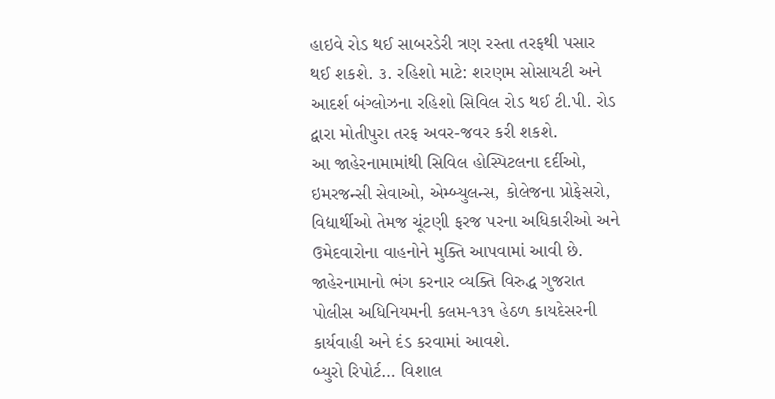હાઇવે રોડ થઈ સાબરડેરી ત્રણ રસ્તા તરફથી પસાર થઈ શકશે. ૩. રહિશો માટે: શરણમ સોસાયટી અને આદર્શ બંગ્લોઝના રહિશો સિવિલ રોડ થઈ ટી.પી. રોડ દ્વારા મોતીપુરા તરફ અવર-જવર કરી શકશે.
આ જાહેરનામામાંથી સિવિલ હોસ્પિટલના દર્દીઓ, ઇમરજન્સી સેવાઓ, એમ્બ્યુલન્સ, કોલેજના પ્રોફેસરો, વિદ્યાર્થીઓ તેમજ ચૂંટણી ફરજ પરના અધિકારીઓ અને ઉમેદવારોના વાહનોને મુક્તિ આપવામાં આવી છે.
જાહેરનામાનો ભંગ કરનાર વ્યક્તિ વિરુદ્ધ ગુજરાત પોલીસ અધિનિયમની કલમ-૧૩૧ હેઠળ કાયદેસરની કાર્યવાહી અને દંડ કરવામાં આવશે.
બ્યુરો રિપોર્ટ… વિશાલ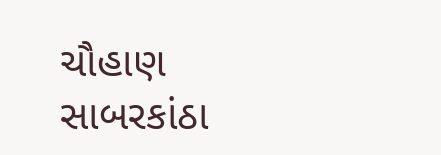ચૌહાણ સાબરકાંઠા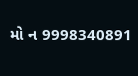મો ન 9998340891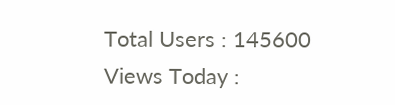Total Users : 145600
Views Today :